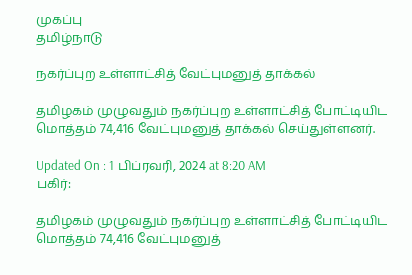முகப்பு
தமிழ்நாடு

நகர்ப்புற உள்ளாட்சித் வேட்புமனுத் தாக்கல்

தமிழகம் முழுவதும் நகர்ப்புற உள்ளாட்சித் போட்டியிட மொத்தம் 74,416 வேட்புமனுத் தாக்கல் செய்துள்ளனர்.

Updated On : 1 பிப்ரவரி, 2024 at 8:20 AM
பகிர்:

தமிழகம் முழுவதும் நகர்ப்புற உள்ளாட்சித் போட்டியிட மொத்தம் 74,416 வேட்புமனுத்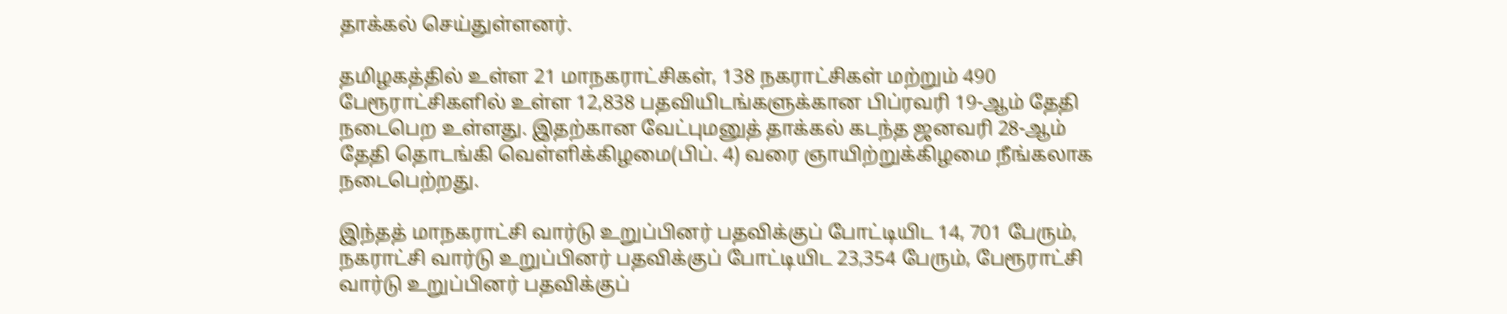தாக்கல் செய்துள்ளனர்.

தமிழகத்தில் உள்ள 21 மாநகராட்சிகள், 138 நகராட்சிகள் மற்றும் 490 பேரூராட்சிகளில் உள்ள 12,838 பதவியிடங்களுக்கான பிப்ரவரி 19-ஆம் தேதி நடைபெற உள்ளது. இதற்கான வேட்புமனுத் தாக்கல் கடந்த ஜனவரி 28-ஆம் தேதி தொடங்கி வெள்ளிக்கிழமை(பிப். 4) வரை ஞாயிற்றுக்கிழமை நீங்கலாக நடைபெற்றது.

இந்தத் மாநகராட்சி வார்டு உறுப்பினர் பதவிக்குப் போட்டியிட 14, 701 பேரும், நகராட்சி வார்டு உறுப்பினர் பதவிக்குப் போட்டியிட 23,354 பேரும், பேரூராட்சி வார்டு உறுப்பினர் பதவிக்குப்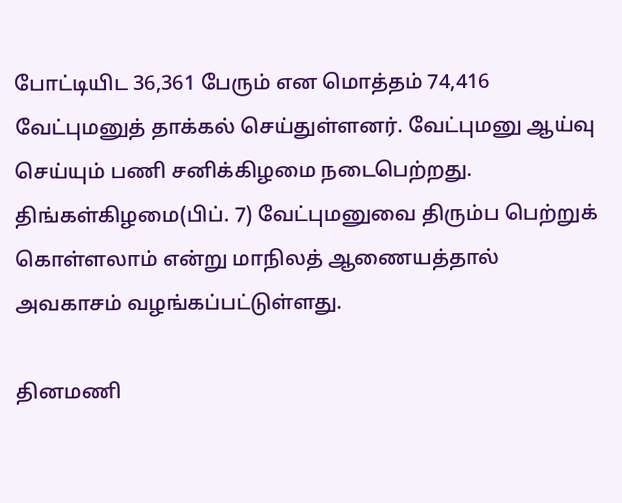போட்டியிட 36,361 பேரும் என மொத்தம் 74,416 வேட்புமனுத் தாக்கல் செய்துள்ளனர். வேட்புமனு ஆய்வு செய்யும் பணி சனிக்கிழமை நடைபெற்றது. திங்கள்கிழமை(பிப். 7) வேட்புமனுவை திரும்ப பெற்றுக் கொள்ளலாம் என்று மாநிலத் ஆணையத்தால் அவகாசம் வழங்கப்பட்டுள்ளது.

தினமணி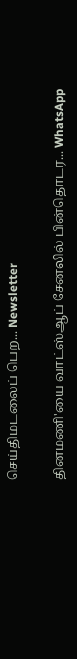செய்திமடலைப் பெற... Newsletter

தினமணி'யை வாட்ஸ்ஆப் சேனலில் பின்தொடர... WhatsApp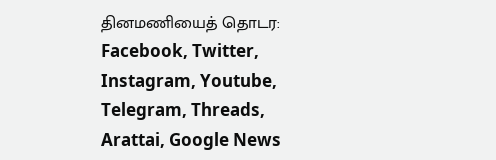தினமணியைத் தொடர: Facebook, Twitter, Instagram, Youtube, Telegram, Threads, Arattai, Google News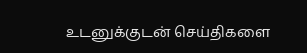உடனுக்குடன் செய்திகளை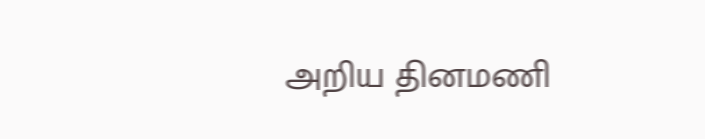அறிய தினமணி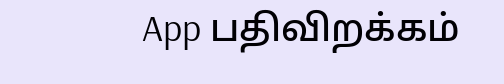App பதிவிறக்கம்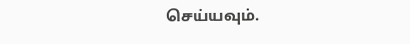செய்யவும்.